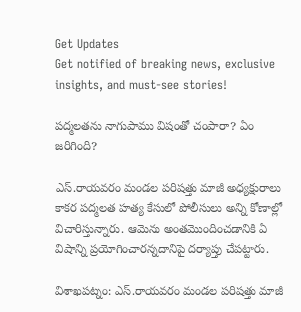Get Updates
Get notified of breaking news, exclusive insights, and must-see stories!

పద్మలతను నాగుపాము విషంతో చంపారా? ఏం జరిగింది?

ఎస్‌.రాయవరం మండల పరిషత్తు మాజీ అధ్యక్షురాలు కాకర పద్మలత హత్య కేసులో పోలీసులు అన్ని కోణాల్లో విచారిస్తున్నారు. ఆమెను అంతమొందించడానికి ఏ విషాన్ని ప్రయోగించారన్నదానిపై దర్యాప్తు చేపట్టారు.

విశాఖపట్నం: ఎస్‌.రాయవరం మండల పరిషత్తు మాజీ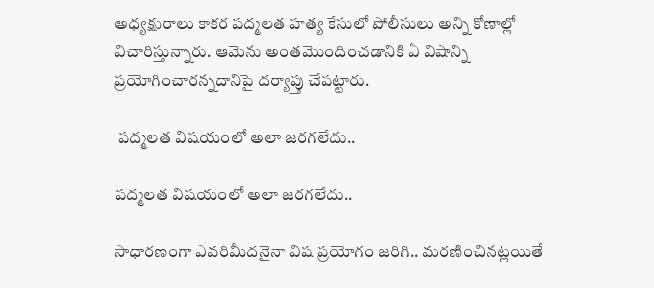అధ్యక్షురాలు కాకర పద్మలత హత్య కేసులో పోలీసులు అన్ని కోణాల్లో విచారిస్తున్నారు. ఆమెను అంతమొందించడానికి ఏ విషాన్ని ప్రయోగించారన్నదానిపై దర్యాప్తు చేపట్టారు.

 పద్మలత విషయంలో అలా జరగలేదు..

పద్మలత విషయంలో అలా జరగలేదు..

సాధారణంగా ఎవరిమీదనైనా విష ప్రయోగం జరిగి.. మరణించినట్లయితే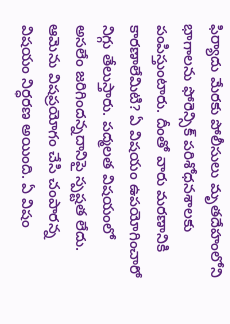ఫిర్యాదు మేరకు పోలీసులు మృతదేహంలోని భాగాలను ఫోరెన్సిక్‌ పరిశోధనశాలకు పంపిస్తుంటారు. దీంతో వారు మరణానికి కారణాలేమిటి? ఏ విషయం ఉపయోగించారో నిగ్గు తేలుస్తారు. పద్మలత విషయంలో అసలేం జరిగిందన్నదానిపై స్పష్టత లేదు. ఆమెను విషప్రయోగం చేసి చంపారన్న విషయం నిర్ధరణ అయింది. ఏ విషం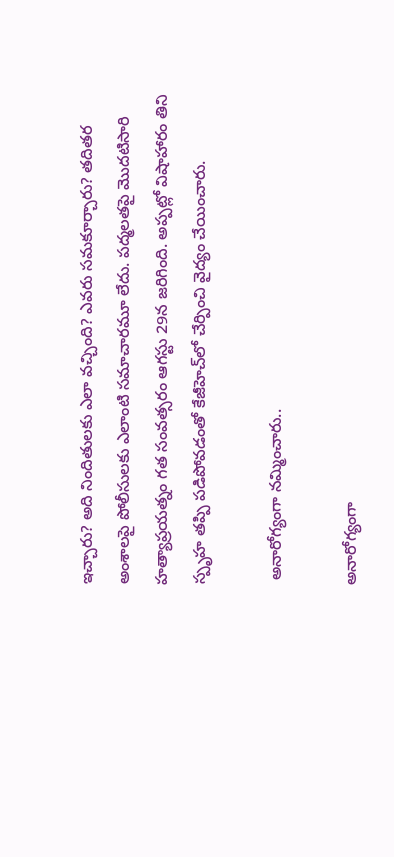ఇచ్చారు? అది నిందితులకు ఎలా వచ్చింది? ఎవరు సమకూర్చారు? తదితర అంశాలపై పోలీసులకు ఎలాంటి సమాచారమూ లేదు. పద్మలతపై మొదటిసారి హత్యాప్రయత్నం గత సంవత్సరం ఆగస్టు 29న జరిగింది. అప్పట్లో విషాహారం తిని స్పృహ తప్పి పడిపోవడంతో కేజీహెచ్‌లో చేర్పించి వైద్యం చేయించారు.

 అనారోగ్యంగా నమ్మించారు..

అనారోగ్యంగా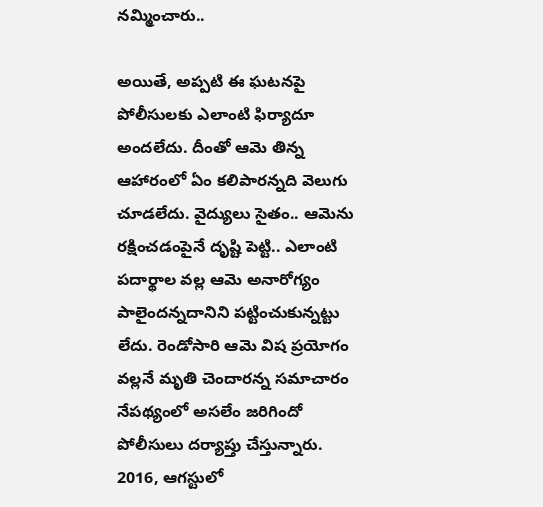నమ్మించారు..

అయితే, అప్పటి ఈ ఘటనపై పోలీసులకు ఎలాంటి ఫిర్యాదూ అందలేదు. దీంతో ఆమె తిన్న ఆహారంలో ఏం కలిపారన్నది వెలుగు చూడలేదు. వైద్యులు సైతం.. ఆమెను రక్షించడంపైనే దృష్టి పెట్టి.. ఎలాంటి పదార్థాల వల్ల ఆమె అనారోగ్యం పాలైందన్నదానిని పట్టించుకున్నట్టు లేదు. రెండోసారి ఆమె విష ప్రయోగం వల్లనే మృతి చెందారన్న సమాచారం నేపథ్యంలో అసలేం జరిగిందో పోలీసులు దర్యాప్తు చేస్తున్నారు. 2016, ఆగస్టులో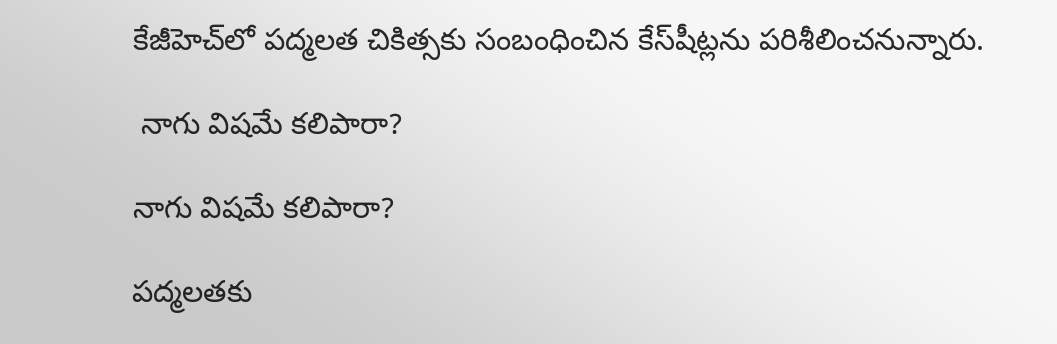కేజీహెచ్‌లో పద్మలత చికిత్సకు సంబంధించిన కేస్‌షీట్లను పరిశీలించనున్నారు.

 నాగు విషమే కలిపారా?

నాగు విషమే కలిపారా?

పద్మలతకు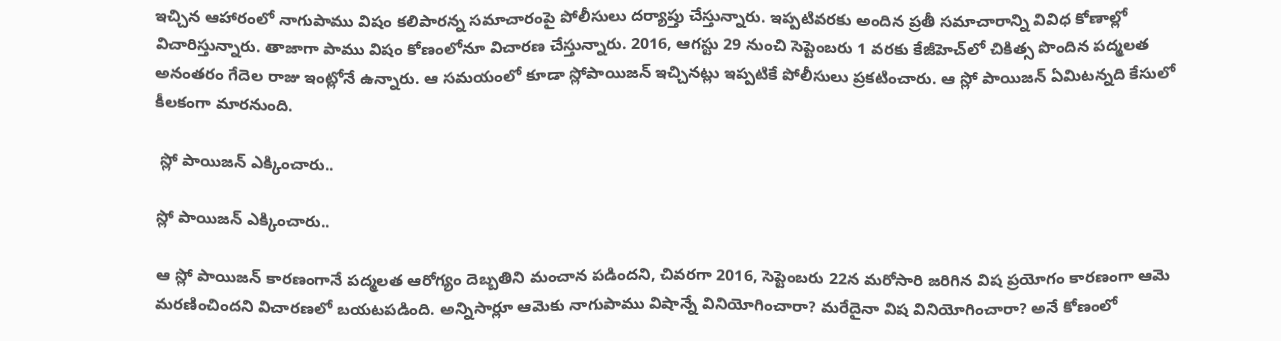ఇచ్చిన ఆహారంలో నాగుపాము విషం కలిపారన్న సమాచారంపై పోలీసులు దర్యాప్తు చేస్తున్నారు. ఇప్పటివరకు అందిన ప్రతీ సమాచారాన్ని వివిధ కోణాల్లో విచారిస్తున్నారు. తాజాగా పాము విషం కోణంలోనూ విచారణ చేస్తున్నారు. 2016, ఆగస్టు 29 నుంచి సెప్టెంబరు 1 వరకు కేజీహెచ్‌లో చికిత్స పొందిన పద్మలత అనంతరం గేదెల రాజు ఇంట్లోనే ఉన్నారు. ఆ సమయంలో కూడా స్లోపాయిజన్‌ ఇచ్చినట్లు ఇప్పటికే పోలీసులు ప్రకటించారు. ఆ స్లో పాయిజన్‌ ఏమిటన్నది కేసులో కీలకంగా మారనుంది.

 స్లో పాయిజన్ ఎక్కించారు..

స్లో పాయిజన్ ఎక్కించారు..

ఆ స్లో పాయిజన్‌ కారణంగానే పద్మలత ఆరోగ్యం దెబ్బతిని మంచాన పడిందని, చివరగా 2016, సెప్టెంబరు 22న మరోసారి జరిగిన విష ప్రయోగం కారణంగా ఆమె మరణించిందని విచారణలో బయటపడింది. అన్నిసార్లూ ఆమెకు నాగుపాము విషాన్నే వినియోగించారా? మరేదైనా విష వినియోగించారా? అనే కోణంలో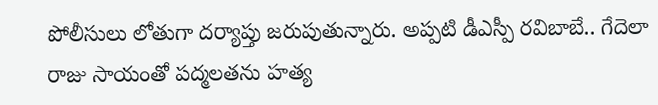పోలీసులు లోతుగా దర్యాప్తు జరుపుతున్నారు. అప్పటి డీఎస్పీ రవిబాబే.. గేదెలా రాజు సాయంతో పద్మలతను హత్య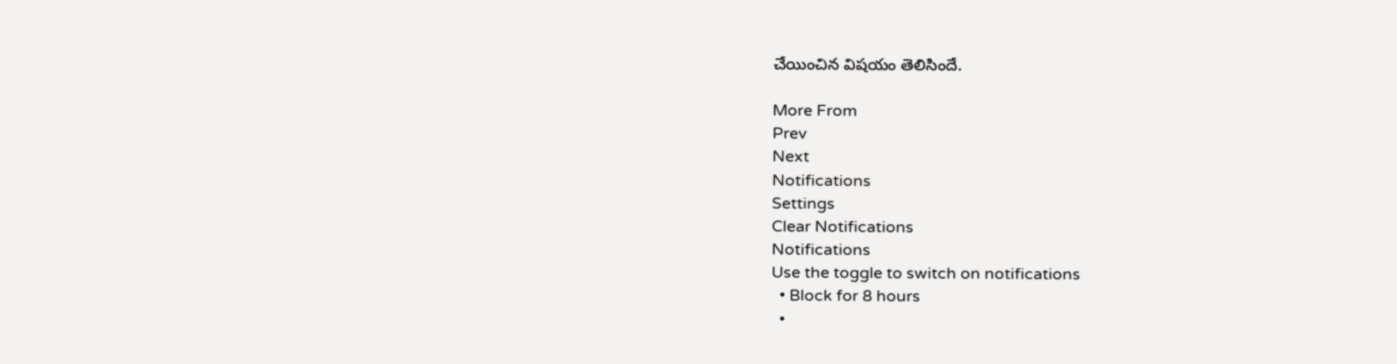చేయించిన విషయం తెలిసిందే.

More From
Prev
Next
Notifications
Settings
Clear Notifications
Notifications
Use the toggle to switch on notifications
  • Block for 8 hours
  •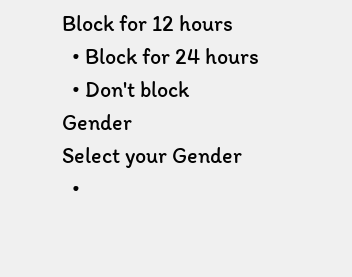Block for 12 hours
  • Block for 24 hours
  • Don't block
Gender
Select your Gender
  •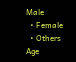Male
  • Female
  • Others
Age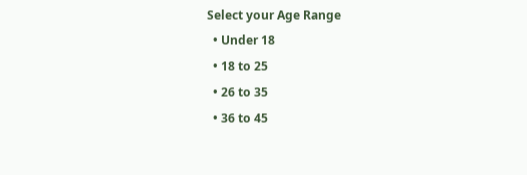Select your Age Range
  • Under 18
  • 18 to 25
  • 26 to 35
  • 36 to 45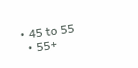• 45 to 55
  • 55+